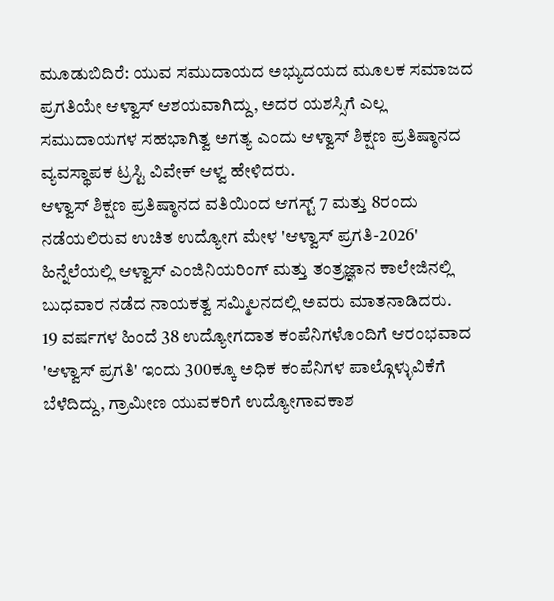ಮೂಡುಬಿದಿರೆ: ಯುವ ಸಮುದಾಯದ ಅಭ್ಯುದಯದ ಮೂಲಕ ಸಮಾಜದ ಪ್ರಗತಿಯೇ ಆಳ್ವಾಸ್ ಆಶಯವಾಗಿದ್ದು, ಅದರ ಯಶಸ್ಸಿಗೆ ಎಲ್ಲ ಸಮುದಾಯಗಳ ಸಹಭಾಗಿತ್ವ ಅಗತ್ಯ ಎಂದು ಆಳ್ವಾಸ್ ಶಿಕ್ಷಣ ಪ್ರತಿಷ್ಠಾನದ ವ್ಯವಸ್ಥಾಪಕ ಟ್ರಸ್ಟಿ ವಿವೇಕ್ ಆಳ್ವ ಹೇಳಿದರು.
ಆಳ್ವಾಸ್ ಶಿಕ್ಷಣ ಪ್ರತಿಷ್ಠಾನದ ವತಿಯಿಂದ ಆಗಸ್ಟ್ 7 ಮತ್ತು 8ರಂದು ನಡೆಯಲಿರುವ ಉಚಿತ ಉದ್ಯೋಗ ಮೇಳ 'ಆಳ್ವಾಸ್ ಪ್ರಗತಿ-2026' ಹಿನ್ನೆಲೆಯಲ್ಲಿ ಆಳ್ವಾಸ್ ಎಂಜಿನಿಯರಿಂಗ್ ಮತ್ತು ತಂತ್ರಜ್ಞಾನ ಕಾಲೇಜಿನಲ್ಲಿ ಬುಧವಾರ ನಡೆದ ನಾಯಕತ್ವ ಸಮ್ಮಿಲನದಲ್ಲಿ ಅವರು ಮಾತನಾಡಿದರು.
19 ವರ್ಷಗಳ ಹಿಂದೆ 38 ಉದ್ಯೋಗದಾತ ಕಂಪೆನಿಗಳೊಂದಿಗೆ ಆರಂಭವಾದ 'ಆಳ್ವಾಸ್ ಪ್ರಗತಿ' ಇಂದು 300ಕ್ಕೂ ಅಧಿಕ ಕಂಪೆನಿಗಳ ಪಾಲ್ಗೊಳ್ಳುವಿಕೆಗೆ ಬೆಳೆದಿದ್ದು, ಗ್ರಾಮೀಣ ಯುವಕರಿಗೆ ಉದ್ಯೋಗಾವಕಾಶ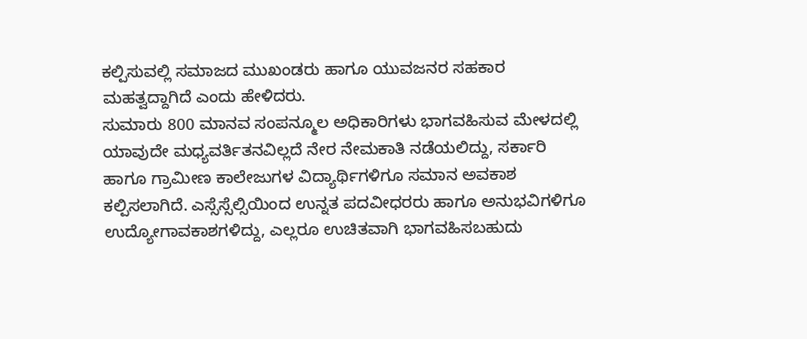ಕಲ್ಪಿಸುವಲ್ಲಿ ಸಮಾಜದ ಮುಖಂಡರು ಹಾಗೂ ಯುವಜನರ ಸಹಕಾರ ಮಹತ್ವದ್ದಾಗಿದೆ ಎಂದು ಹೇಳಿದರು.
ಸುಮಾರು 800 ಮಾನವ ಸಂಪನ್ಮೂಲ ಅಧಿಕಾರಿಗಳು ಭಾಗವಹಿಸುವ ಮೇಳದಲ್ಲಿ ಯಾವುದೇ ಮಧ್ಯವರ್ತಿತನವಿಲ್ಲದೆ ನೇರ ನೇಮಕಾತಿ ನಡೆಯಲಿದ್ದು, ಸರ್ಕಾರಿ ಹಾಗೂ ಗ್ರಾಮೀಣ ಕಾಲೇಜುಗಳ ವಿದ್ಯಾರ್ಥಿಗಳಿಗೂ ಸಮಾನ ಅವಕಾಶ ಕಲ್ಪಿಸಲಾಗಿದೆ. ಎಸ್ಸೆಸ್ಸೆಲ್ಸಿಯಿಂದ ಉನ್ನತ ಪದವೀಧರರು ಹಾಗೂ ಅನುಭವಿಗಳಿಗೂ ಉದ್ಯೋಗಾವಕಾಶಗಳಿದ್ದು, ಎಲ್ಲರೂ ಉಚಿತವಾಗಿ ಭಾಗವಹಿಸಬಹುದು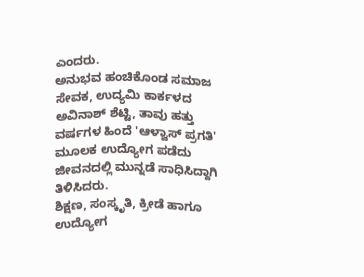ಎಂದರು.
ಅನುಭವ ಹಂಚಿಕೊಂಡ ಸಮಾಜ ಸೇವಕ, ಉದ್ಯಮಿ ಕಾರ್ಕಳದ ಅವಿನಾಶ್ ಶೆಟ್ಟಿ, ತಾವು ಹತ್ತು ವರ್ಷಗಳ ಹಿಂದೆ 'ಆಳ್ವಾಸ್ ಪ್ರಗತಿ' ಮೂಲಕ ಉದ್ಯೋಗ ಪಡೆದು ಜೀವನದಲ್ಲಿ ಮುನ್ನಡೆ ಸಾಧಿಸಿದ್ದಾಗಿ ತಿಳಿಸಿದರು.
ಶಿಕ್ಷಣ, ಸಂಸ್ಕೃತಿ, ಕ್ರೀಡೆ ಹಾಗೂ ಉದ್ಯೋಗ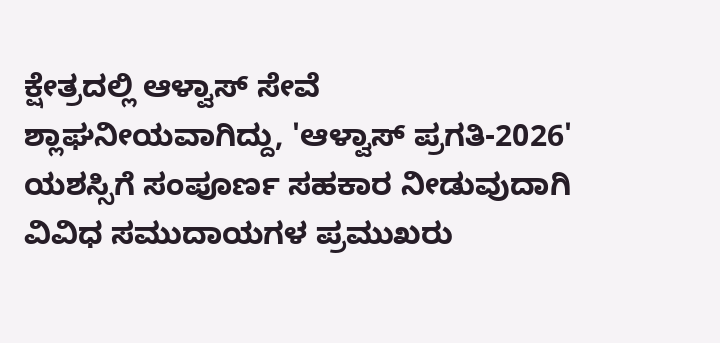ಕ್ಷೇತ್ರದಲ್ಲಿ ಆಳ್ವಾಸ್ ಸೇವೆ ಶ್ಲಾಘನೀಯವಾಗಿದ್ದು, 'ಆಳ್ವಾಸ್ ಪ್ರಗತಿ-2026' ಯಶಸ್ಸಿಗೆ ಸಂಪೂರ್ಣ ಸಹಕಾರ ನೀಡುವುದಾಗಿ ವಿವಿಧ ಸಮುದಾಯಗಳ ಪ್ರಮುಖರು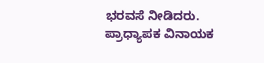ಭರವಸೆ ನೀಡಿದರು. ಪ್ರಾಧ್ಯಾಪಕ ವಿನಾಯಕ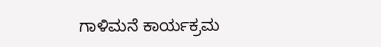ಗಾಳಿಮನೆ ಕಾರ್ಯಕ್ರಮ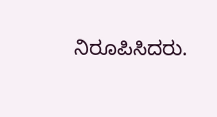ನಿರೂಪಿಸಿದರು.